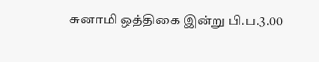சுனாமி ஒத்திகை இன்று பி.ப.3.00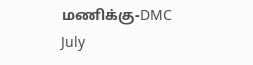மணிக்கு-DMC
July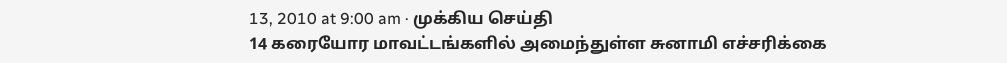13, 2010 at 9:00 am · முக்கிய செய்தி
14 கரையோர மாவட்டங்களில் அமைந்துள்ள சுனாமி எச்சரிக்கை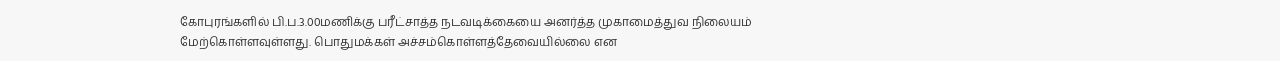கோபுரங்களில் பி.ப.3.00மணிக்கு பரீட்சாத்த நடவடிக்கையை அனர்த்த முகாமைத்துவ நிலையம் மேற்கொள்ளவுள்ளது. பொதுமக்கள் அச்சம்கொள்ளத்தேவையில்லை என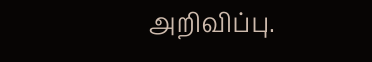அறிவிப்பு.